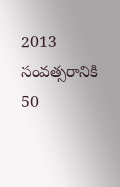2013 సంవత్సరానికి 50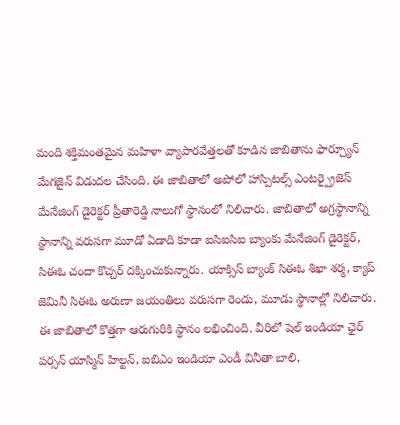మంది శక్తిమంతమైన మహిళా వ్యాపారవేత్తలతో కూడిన జాబితాను ఫార్చ్యూన్ మేగజైన్ విడుదల చేసింది. ఈ జాబితాలో అపోలో హాస్పిటల్స్ ఎంటర్ప్రైజెస్ మేనేజింగ్ డైరెక్టర్ ప్రీతారెడ్డి నాలుగో స్థానంలో నిలిచారు. జాబితాలో అగ్రస్థానాన్ని స్థానాన్ని వరుసగా మూడో ఏడాది కూడా ఐసిఐసిఐ బ్యాంకు మేనేజింగ్ డైరెక్టర్, సిఈఓ చందా కొచ్చర్ దక్కించుకున్నారు. యాక్సిస్ బ్యాంక్ సిఈఓ శిఖా శర్మ, క్యాప్ జెమినీ సిఈఓ అరుణా జయంతిలు వరుసగా రెండు, మూడు స్థానాల్లో నిలిచారు.
ఈ జాబితాలో కొత్తగా ఆరుగురికి స్థానం లభించింది. వీరిలో షెల్ ఇండియా ఛైర్ పర్సన్ యాస్మిన్ హిల్టన్, ఐబిఎం ఇండియా ఎండీ వినీతా బాలి,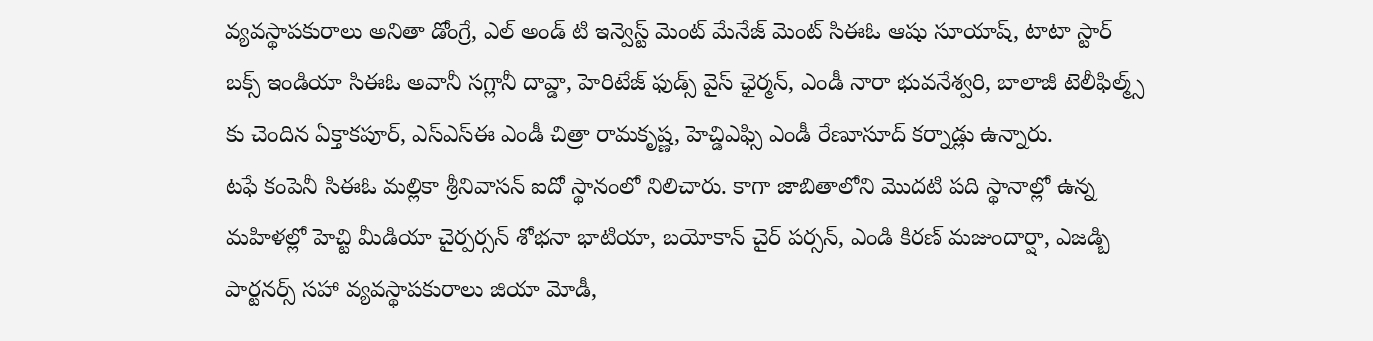వ్యవస్థాపకురాలు అనితా డోంగ్రే, ఎల్ అండ్ టి ఇన్వెస్ట్ మెంట్ మేనేజ్ మెంట్ సిఈఓ ఆషు సూయాష్, టాటా స్టార్ బక్స్ ఇండియా సిఈఓ అవానీ సగ్లానీ దావ్డా, హెరిటేజ్ ఫుడ్స్ వైస్ ఛైర్మన్, ఎండీ నారా భువనేశ్వరి, బాలాజీ టెలీఫిల్మ్స్ కు చెందిన ఏక్తాకపూర్, ఎస్ఎస్ఈ ఎండీ చిత్రా రామకృష్ణ, హెచ్డిఎఫ్సి ఎండీ రేణూసూద్ కర్నాడ్లు ఉన్నారు.
టఫే కంపెనీ సిఈఓ మల్లికా శ్రీనివాసన్ ఐదో స్థానంలో నిలిచారు. కాగా జాబితాలోని మొదటి పది స్థానాల్లో ఉన్న మహిళల్లో హెచ్టి మీడియా చైర్పర్సన్ శోభనా భాటియా, బయోకాన్ చైర్ పర్సన్, ఎండి కిరణ్ మజుందార్షా, ఎజడ్బి పార్టనర్స్ సహా వ్యవస్థాపకురాలు జియా మోడీ,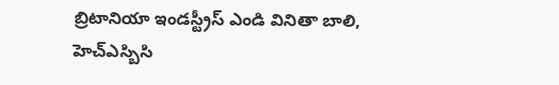బ్రిటానియా ఇండస్ట్రీస్ ఎండి వినితా బాలి, హెచ్ఎస్బిసి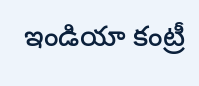ఇండియా కంట్రీ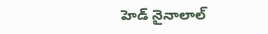హెడ్ నైనాలాల్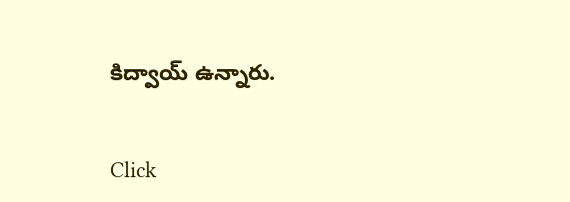కిద్వాయ్ ఉన్నారు.


Click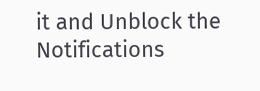it and Unblock the Notifications